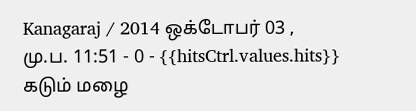Kanagaraj / 2014 ஒக்டோபர் 03 , மு.ப. 11:51 - 0 - {{hitsCtrl.values.hits}}
கடும் மழை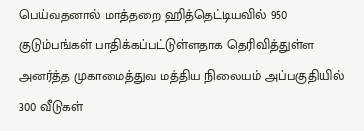பெய்வதனால் மாத்தறை ஹித்தெட்டியவில் 950 குடும்பங்கள் பாதிக்கப்பட்டுள்ளதாக தெரிவித்துள்ள அனர்த்த முகாமைத்துவ மத்திய நிலையம் அப்பகுதியில் 300 வீடுகள்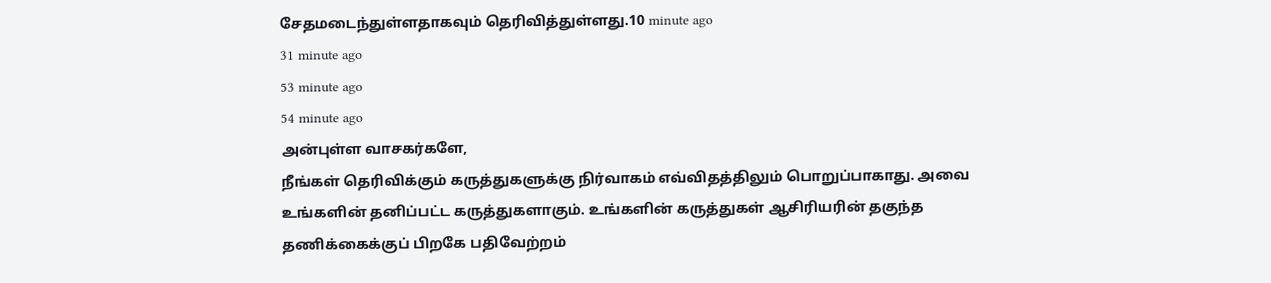சேதமடைந்துள்ளதாகவும் தெரிவித்துள்ளது.10 minute ago
31 minute ago
53 minute ago
54 minute ago
அன்புள்ள வாசகர்களே,
நீங்கள் தெரிவிக்கும் கருத்துகளுக்கு நிர்வாகம் எவ்விதத்திலும் பொறுப்பாகாது. அவை உங்களின் தனிப்பட்ட கருத்துகளாகும். உங்களின் கருத்துகள் ஆசிரியரின் தகுந்த தணிக்கைக்குப் பிறகே பதிவேற்றம்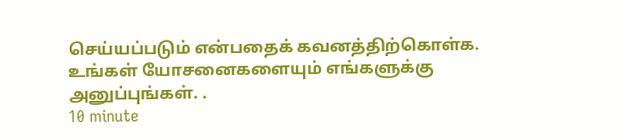செய்யப்படும் என்பதைக் கவனத்திற்கொள்க. உங்கள் யோசனைகளையும் எங்களுக்கு அனுப்புங்கள். .
10 minute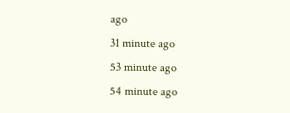ago
31 minute ago
53 minute ago
54 minute ago